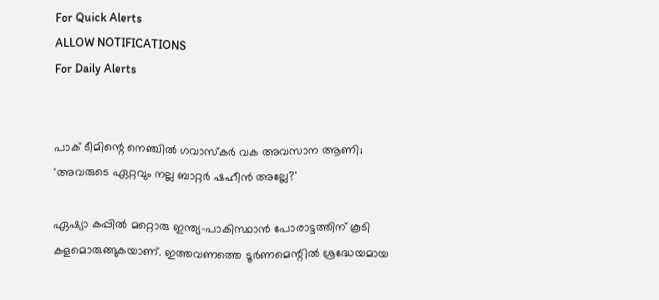For Quick Alerts
ALLOW NOTIFICATIONS
For Daily Alerts


പാക് ടീമിന്റെ നെഞ്ചിൽ ഗവാസ്‌കർ വക അവസാന ആണി; 'അവരുടെ ഏറ്റവും നല്ല ബാറ്റർ ഷഹീൻ അല്ലേ?'

ഏഷ്യാ കപ്പിൽ മറ്റൊരു ഇന്ത്യ-പാകിസ്ഥാൻ പോരാട്ടത്തിന് കൂടി കളമൊരുങ്ങുകയാണ്. ഇത്തവണത്തെ ടൂർണമെന്റിൽ ശ്രദ്ധേയമായ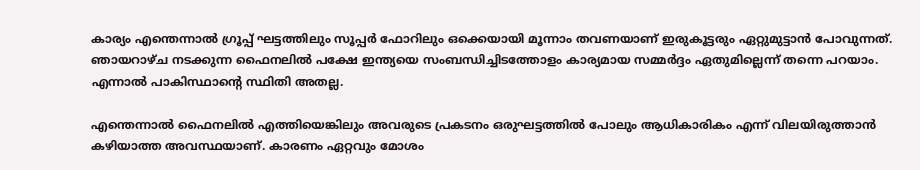കാര്യം എന്തെന്നാൽ ഗ്രൂപ്പ് ഘട്ടത്തിലും സൂപ്പർ ഫോറിലും ഒക്കെയായി മൂന്നാം തവണയാണ് ഇരുകൂട്ടരും ഏറ്റുമുട്ടാൻ പോവുന്നത്. ഞായറാഴ്‌ച നടക്കുന്ന ഫൈനലിൽ പക്ഷേ ഇന്ത്യയെ സംബന്ധിച്ചിടത്തോളം കാര്യമായ സമ്മർദ്ദം ഏതുമില്ലെന്ന് തന്നെ പറയാം. എന്നാൽ പാകിസ്ഥാന്റെ സ്ഥിതി അതല്ല.

എന്തെന്നാൽ ഫൈനലിൽ എത്തിയെങ്കിലും അവരുടെ പ്രകടനം ഒരുഘട്ടത്തിൽ പോലും ആധികാരികം എന്ന് വിലയിരുത്താൻ കഴിയാത്ത അവസ്ഥയാണ്. കാരണം ഏറ്റവും മോശം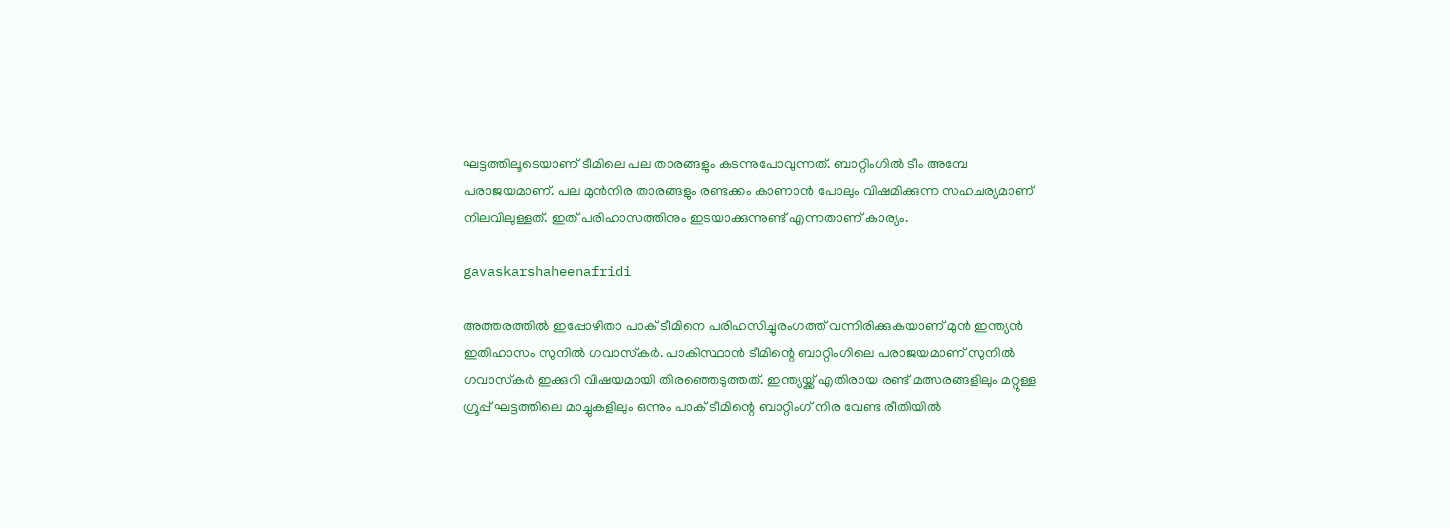ഘട്ടത്തിലൂടെയാണ് ടീമിലെ പല താരങ്ങളും കടന്നുപോവുന്നത്. ബാറ്റിംഗിൽ ടീം അമ്പേ പരാജയമാണ്. പല മുൻനിര താരങ്ങളും രണ്ടക്കം കാണാൻ പോലും വിഷമിക്കുന്ന സഹചര്യമാണ് നിലവിലുള്ളത്. ഇത് പരിഹാസത്തിനും ഇടയാക്കുന്നുണ്ട് എന്നതാണ് കാര്യം.

gavaskarshaheenafridi

അത്തരത്തിൽ ഇപ്പോഴിതാ പാക് ടീമിനെ പരിഹസിച്ചുരംഗത്ത് വന്നിരിക്കുകയാണ് മുൻ ഇന്ത്യൻ ഇതിഹാസം സുനിൽ ഗവാസ്‌കർ. പാകിസ്ഥാൻ ടീമിന്റെ ബാറ്റിംഗിലെ പരാജയമാണ് സുനിൽ ഗവാസ്‌കർ ഇക്കുറി വിഷയമായി തിരഞ്ഞെടുത്തത്. ഇന്ത്യയ്ക്ക് എതിരായ രണ്ട് മത്സരങ്ങളിലും മറ്റുള്ള ഗ്രൂപ്പ് ഘട്ടത്തിലെ മാച്ചുകളിലും ഒന്നും പാക് ടീമിന്റെ ബാറ്റിംഗ് നിര വേണ്ട രീതിയിൽ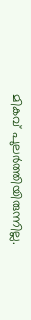മികവ് പുലർത്തിയിരുന്നില്ല.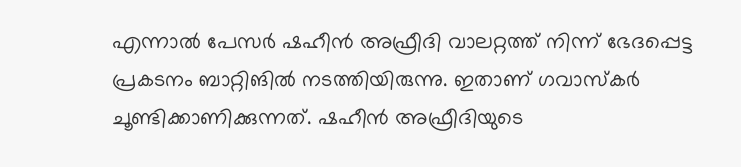എന്നാൽ പേസർ ഷഹീൻ അഫ്രീദി വാലറ്റത്ത് നിന്ന് ഭേദപ്പെട്ട പ്രകടനം ബാറ്റിങിൽ നടത്തിയിരുന്നു. ഇതാണ് ഗവാസ്‌കർ ചൂണ്ടിക്കാണിക്കുന്നത്. ഷഹീൻ അഫ്രീദിയുടെ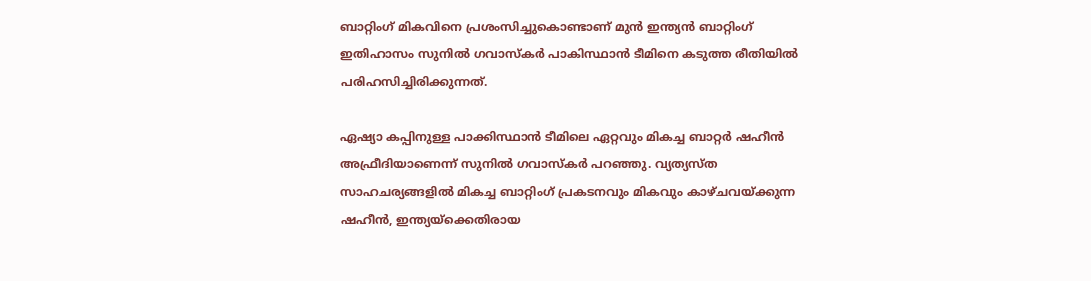ബാറ്റിംഗ് മികവിനെ പ്രശംസിച്ചുകൊണ്ടാണ് മുൻ ഇന്ത്യൻ ബാറ്റിംഗ് ഇതിഹാസം സുനിൽ ഗവാസ്‌കർ പാകിസ്ഥാൻ ടീമിനെ കടുത്ത രീതിയിൽ പരിഹസിച്ചിരിക്കുന്നത്.

ഏഷ്യാ കപ്പിനുള്ള പാക്കിസ്ഥാൻ ടീമിലെ ഏറ്റവും മികച്ച ബാറ്റർ ഷഹീൻ അഫ്രീദിയാണെന്ന് സുനിൽ ഗവാസ്‌കർ പറഞ്ഞു. വ്യത്യസ്‌ത സാഹചര്യങ്ങളിൽ മികച്ച ബാറ്റിംഗ് പ്രകടനവും മികവും കാഴ്‌ചവയ്ക്കുന്ന ഷഹീൻ, ഇന്ത്യയ്‌ക്കെതിരായ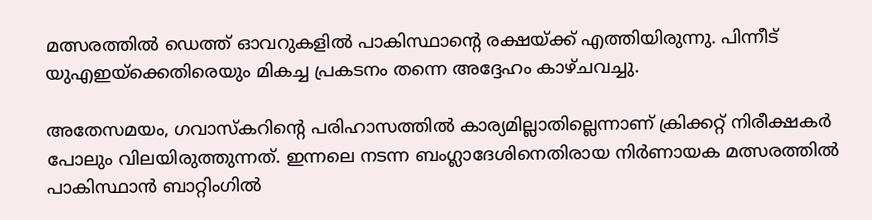മത്സരത്തിൽ ഡെത്ത് ഓവറുകളിൽ പാകിസ്ഥാന്റെ രക്ഷയ്ക്ക് എത്തിയിരുന്നു. പിന്നീട് യുഎഇയ്‌ക്കെതിരെയും മികച്ച പ്രകടനം തന്നെ അദ്ദേഹം കാഴ്‌ചവച്ചു.

അതേസമയം, ഗവാസ്‌കറിന്റെ പരിഹാസത്തിൽ കാര്യമില്ലാതില്ലെന്നാണ് ക്രിക്കറ്റ് നിരീക്ഷകർ പോലും വിലയിരുത്തുന്നത്. ഇന്നലെ നടന്ന ബംഗ്ലാദേശിനെതിരായ നിർണായക മത്സരത്തിൽ പാകിസ്ഥാൻ ബാറ്റിംഗിൽ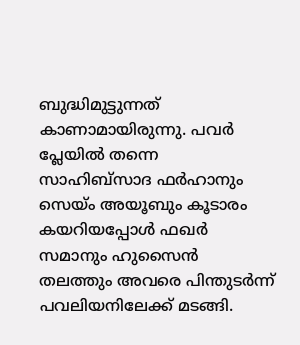ബുദ്ധിമുട്ടുന്നത് കാണാമായിരുന്നു. പവർ പ്ലേയിൽ തന്നെ സാഹിബ്‌സാദ ഫർഹാനും സെയ്ം അയൂബും കൂടാരം കയറിയപ്പോൾ ഫഖർ സമാനും ഹുസൈൻ തലത്തും അവരെ പിന്തുടർന്ന് പവലിയനിലേക്ക് മടങ്ങി.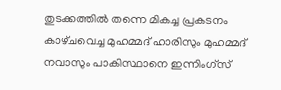തുടക്കത്തിൽ തന്നെ മികച്ച പ്രകടനം കാഴ്‌ചവെച്ച മുഹമ്മദ് ഹാരിസും മുഹമ്മദ് നവാസും പാകിസ്ഥാനെ ഇന്നിംഗ്‌സ്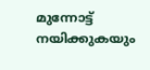മുന്നോട്ട് നയിക്കുകയും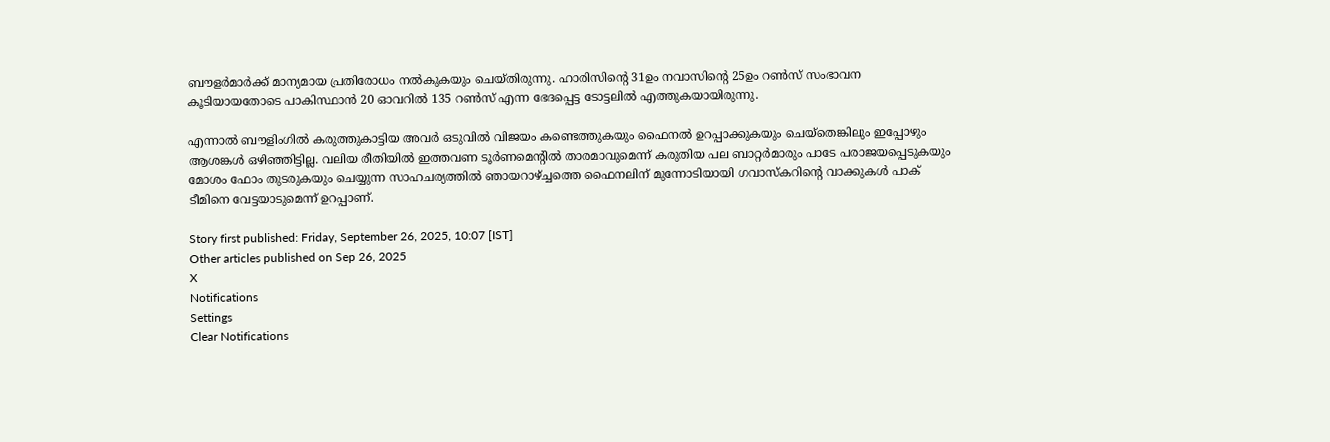ബൗളർമാർക്ക് മാന്യമായ പ്രതിരോധം നൽകുകയും ചെയ്‌തിരുന്നു. ഹാരിസിന്റെ 31ഉം നവാസിന്റെ 25ഉം റൺസ് സംഭാവന കൂടിയായതോടെ പാകിസ്ഥാൻ 20 ഓവറിൽ 135 റൺസ് എന്ന ഭേദപ്പെട്ട ടോട്ടലിൽ എത്തുകയായിരുന്നു.

എന്നാൽ ബൗളിംഗിൽ കരുത്തുകാട്ടിയ അവർ ഒടുവിൽ വിജയം കണ്ടെത്തുകയും ഫൈനൽ ഉറപ്പാക്കുകയും ചെയ്തെങ്കിലും ഇപ്പോഴും ആശങ്കൾ ഒഴിഞ്ഞിട്ടില്ല. വലിയ രീതിയിൽ ഇത്തവണ ടൂർണമെന്റിൽ താരമാവുമെന്ന് കരുതിയ പല ബാറ്റർമാരും പാടേ പരാജയപ്പെടുകയും മോശം ഫോം തുടരുകയും ചെയ്യുന്ന സാഹചര്യത്തിൽ ഞായറാഴ്ച്ചത്തെ ഫൈനലിന് മുന്നോടിയായി ഗവാസ്‌കറിന്റെ വാക്കുകൾ പാക് ടീമിനെ വേട്ടയാടുമെന്ന് ഉറപ്പാണ്.

Story first published: Friday, September 26, 2025, 10:07 [IST]
Other articles published on Sep 26, 2025
X
Notifications
Settings
Clear Notifications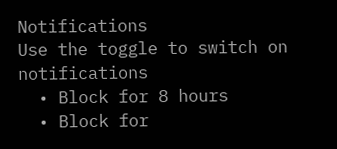Notifications
Use the toggle to switch on notifications
  • Block for 8 hours
  • Block for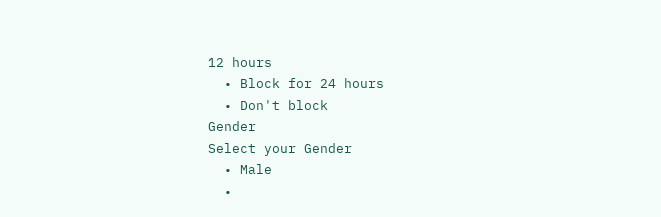12 hours
  • Block for 24 hours
  • Don't block
Gender
Select your Gender
  • Male
  •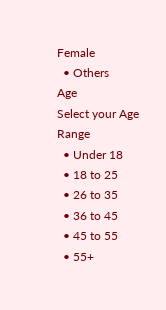Female
  • Others
Age
Select your Age Range
  • Under 18
  • 18 to 25
  • 26 to 35
  • 36 to 45
  • 45 to 55
  • 55+